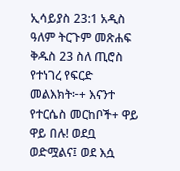ኢሳይያስ 23:1 አዲስ ዓለም ትርጉም መጽሐፍ ቅዱስ 23 ስለ ጢሮስ የተነገረ የፍርድ መልእክት፦+ እናንተ የተርሴስ መርከቦች+ ዋይ ዋይ በሉ! ወደቧ ወድሟልና፤ ወደ እሷ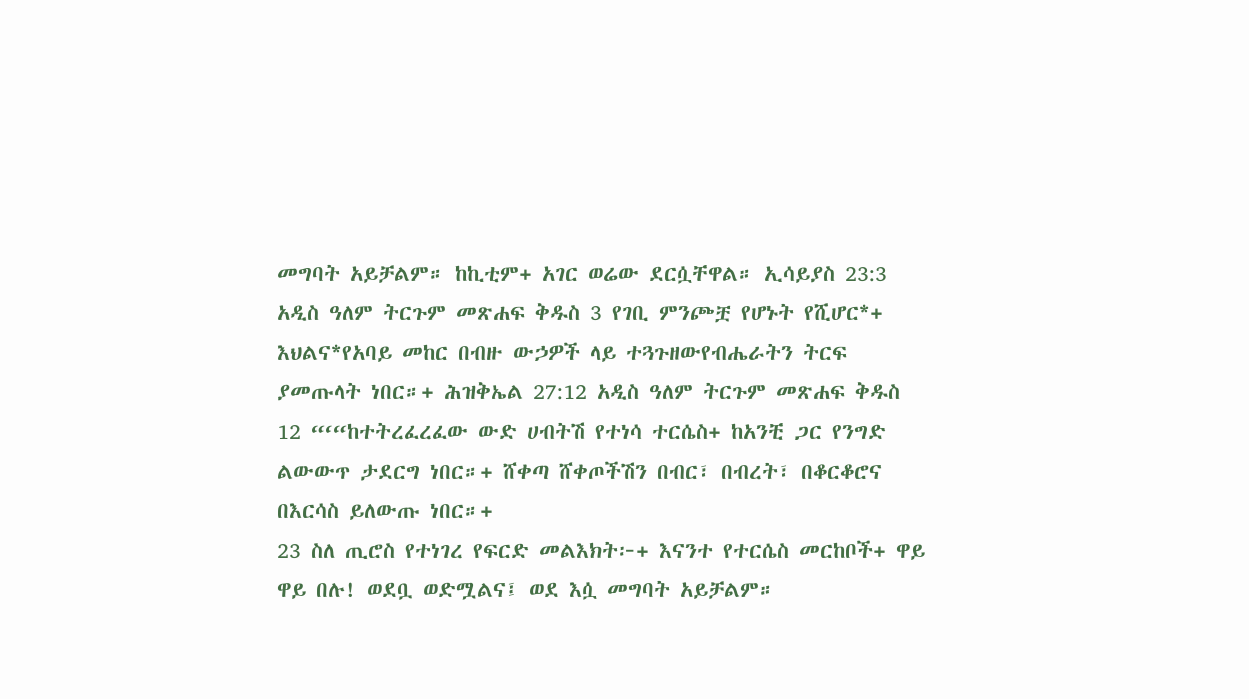መግባት አይቻልም። ከኪቲም+ አገር ወሬው ደርሷቸዋል። ኢሳይያስ 23:3 አዲስ ዓለም ትርጉም መጽሐፍ ቅዱስ 3 የገቢ ምንጮቿ የሆኑት የሺሆር*+ እህልና*የአባይ መከር በብዙ ውኃዎች ላይ ተጓጉዘውየብሔራትን ትርፍ ያመጡላት ነበር።+ ሕዝቅኤል 27:12 አዲስ ዓለም ትርጉም መጽሐፍ ቅዱስ 12 “‘“ከተትረፈረፈው ውድ ሀብትሽ የተነሳ ተርሴስ+ ከአንቺ ጋር የንግድ ልውውጥ ታደርግ ነበር።+ ሸቀጣ ሸቀጦችሽን በብር፣ በብረት፣ በቆርቆሮና በእርሳስ ይለውጡ ነበር።+
23 ስለ ጢሮስ የተነገረ የፍርድ መልእክት፦+ እናንተ የተርሴስ መርከቦች+ ዋይ ዋይ በሉ! ወደቧ ወድሟልና፤ ወደ እሷ መግባት አይቻልም።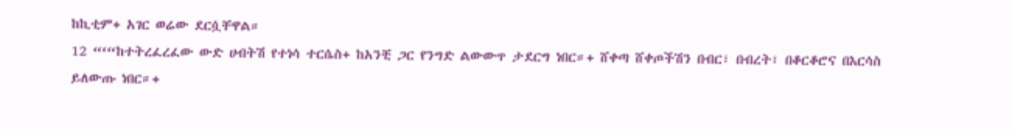ከኪቲም+ አገር ወሬው ደርሷቸዋል።
12 “‘“ከተትረፈረፈው ውድ ሀብትሽ የተነሳ ተርሴስ+ ከአንቺ ጋር የንግድ ልውውጥ ታደርግ ነበር።+ ሸቀጣ ሸቀጦችሽን በብር፣ በብረት፣ በቆርቆሮና በእርሳስ ይለውጡ ነበር።+